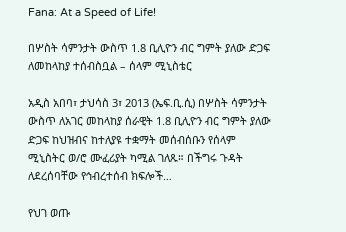Fana: At a Speed of Life!

በሦስት ሳምንታት ውስጥ 1.8 ቢሊዮን ብር ግምት ያለው ድጋፍ ለመከላከያ ተሰብስቧል – ሰላም ሚኒስቴር

አዲስ አበባ፣ ታህሳስ 3፣ 2013 (ኤፍ.ቢ.ሲ) በሦስት ሳምንታት ውስጥ ለአገር መከላከያ ሰራዊት 1.8 ቢሊዮን ብር ግምት ያለው ድጋፍ ከህዝብና ከተለያዩ ተቋማት መሰብሰቡን የሰላም ሚኒስትር ወ/ሮ ሙፈሪያት ካሚል ገለጹ። በችግሩ ጉዳት ለደረሰባቸው የኅብረተሰብ ክፍሎች…

የህገ ወጡ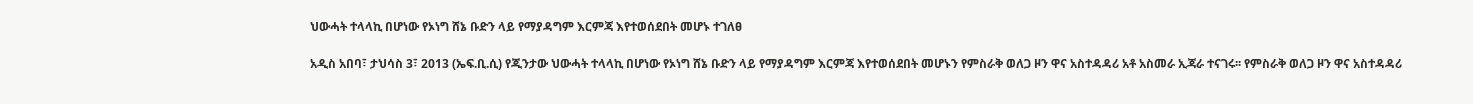ህውሓት ተላላኪ በሆነው የኦነግ ሸኔ ቡድን ላይ የማያዳግም እርምጃ እየተወሰደበት መሆኑ ተገለፀ

አዲስ አበባ፣ ታህሳስ 3፣ 2013 (ኤፍ.ቢ.ሲ) የጂንታው ህውሓት ተላላኪ በሆነው የኦነግ ሸኔ ቡድን ላይ የማያዳግም እርምጃ እየተወሰደበት መሆኑን የምስራቅ ወለጋ ዞን ዋና አስተዳዳሪ አቶ አስመራ ኢጃራ ተናገሩ፡፡ የምስራቅ ወለጋ ዞን ዋና አስተዳዳሪ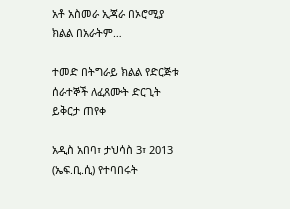አቶ አስመራ ኢጃራ በኦሮሚያ ክልል በአራትም…

ተመድ በትግራይ ክልል የድርጅቱ ሰራተኞች ለፈጸሙት ድርጊት ይቅርታ ጠየቀ

አዲስ አበባ፣ ታህሳስ 3፣ 2013 (ኤፍ.ቢ.ሲ) የተባበሩት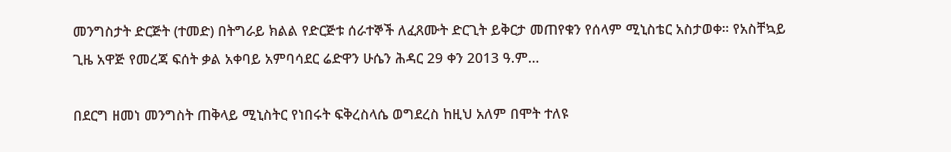መንግስታት ድርጅት (ተመድ) በትግራይ ክልል የድርጅቱ ሰራተኞች ለፈጸሙት ድርጊት ይቅርታ መጠየቁን የሰላም ሚኒስቴር አስታወቀ። የአስቸኳይ ጊዜ አዋጅ የመረጃ ፍሰት ቃል አቀባይ አምባሳደር ሬድዋን ሁሴን ሕዳር 29 ቀን 2013 ዓ.ም…

በደርግ ዘመነ መንግስት ጠቅላይ ሚኒስትር የነበሩት ፍቅረስላሴ ወግደረስ ከዚህ አለም በሞት ተለዩ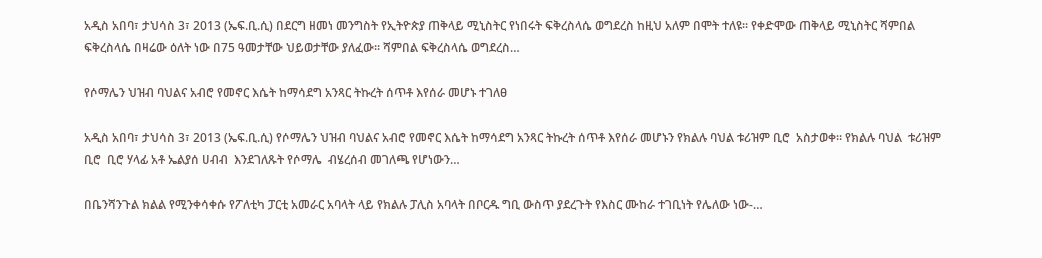አዲስ አበባ፣ ታህሳስ 3፣ 2013 (ኤፍ.ቢ.ሲ) በደርግ ዘመነ መንግስት የኢትዮጵያ ጠቅላይ ሚኒስትር የነበሩት ፍቅረስላሴ ወግደረስ ከዚህ አለም በሞት ተለዩ። የቀድሞው ጠቅላይ ሚኒስትር ሻምበል ፍቅረስላሴ በዛሬው ዕለት ነው በ75 ዓመታቸው ህይወታቸው ያለፈው። ሻምበል ፍቅረስላሴ ወግደረስ…

የሶማሌን ህዝብ ባህልና አብሮ የመኖር እሴት ከማሳደግ አንጻር ትኩረት ሰጥቶ እየሰራ መሆኑ ተገለፀ

አዲስ አበባ፣ ታህሳስ 3፣ 2013 (ኤፍ.ቢ.ሲ) የሶማሌን ህዝብ ባህልና አብሮ የመኖር እሴት ከማሳደግ አንጻር ትኩረት ሰጥቶ እየሰራ መሆኑን የክልሉ ባህል ቱሪዝም ቢሮ  አስታወቀ። የክልሉ ባህል  ቱሪዝም ቢሮ  ቢሮ ሃላፊ አቶ ኤልያሰ ሀብብ  እንደገለጹት የሶማሌ  ብሄረሰብ መገለጫ የሆነውን…

በቤንሻንጉል ክልል የሚንቀሳቀሱ የፖለቲካ ፓርቲ አመራር አባላት ላይ የክልሉ ፓሊስ አባላት በቦርዱ ግቢ ውስጥ ያደረጉት የእስር ሙከራ ተገቢነት የሌለው ነው-…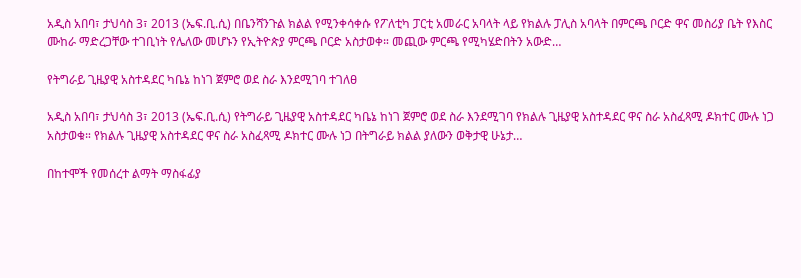አዲስ አበባ፣ ታህሳስ 3፣ 2013 (ኤፍ.ቢ.ሲ) በቤንሻንጉል ክልል የሚንቀሳቀሱ የፖለቲካ ፓርቲ አመራር አባላት ላይ የክልሉ ፓሊስ አባላት በምርጫ ቦርድ ዋና መስሪያ ቤት የእስር ሙከራ ማድረጋቸው ተገቢነት የሌለው መሆኑን የኢትዮጵያ ምርጫ ቦርድ አስታወቀ። መጪው ምርጫ የሚካሄድበትን አውድ…

የትግራይ ጊዜያዊ አስተዳደር ካቤኔ ከነገ ጀምሮ ወደ ስራ እንደሚገባ ተገለፀ

አዲስ አበባ፣ ታህሳስ 3፣ 2013 (ኤፍ.ቢ.ሲ) የትግራይ ጊዜያዊ አስተዳደር ካቤኔ ከነገ ጀምሮ ወደ ስራ እንደሚገባ የክልሉ ጊዜያዊ አስተዳደር ዋና ስራ አስፈጻሚ ዶክተር ሙሉ ነጋ አስታወቁ። የክልሉ ጊዜያዊ አስተዳደር ዋና ስራ አስፈጻሚ ዶክተር ሙሉ ነጋ በትግራይ ክልል ያለውን ወቅታዊ ሁኔታ…

በከተሞች የመሰረተ ልማት ማስፋፊያ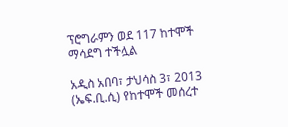ፕሮግራምን ወደ 117 ከተሞች ማሳደግ ተችሏል

አዲስ አበባ፣ ታህሳስ 3፣ 2013 (ኤፍ.ቢ.ሲ) የከተሞች መሰረተ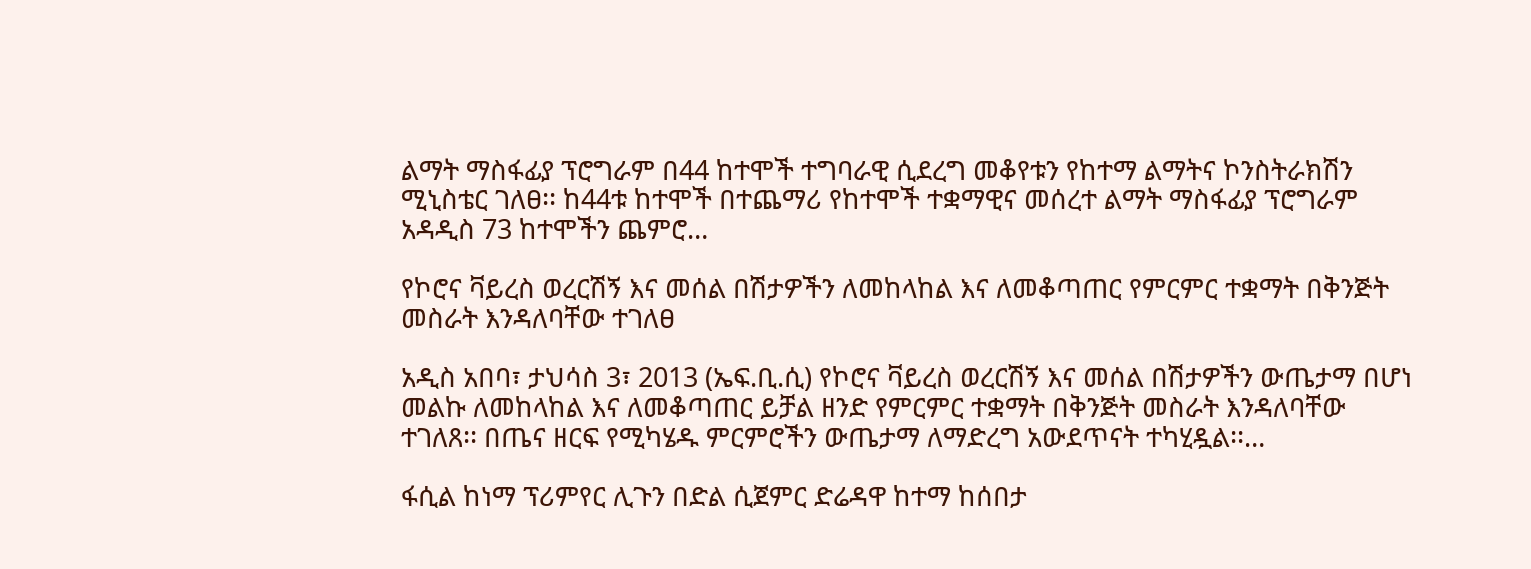ልማት ማስፋፊያ ፕሮግራም በ44 ከተሞች ተግባራዊ ሲደረግ መቆየቱን የከተማ ልማትና ኮንስትራክሽን ሚኒስቴር ገለፀ፡፡ ከ44ቱ ከተሞች በተጨማሪ የከተሞች ተቋማዊና መሰረተ ልማት ማስፋፊያ ፕሮግራም አዳዲስ 73 ከተሞችን ጨምሮ…

የኮሮና ቫይረስ ወረርሽኝ እና መሰል በሽታዎችን ለመከላከል እና ለመቆጣጠር የምርምር ተቋማት በቅንጅት መስራት እንዳለባቸው ተገለፀ

አዲስ አበባ፣ ታህሳስ 3፣ 2013 (ኤፍ.ቢ.ሲ) የኮሮና ቫይረስ ወረርሽኝ እና መሰል በሽታዎችን ውጤታማ በሆነ መልኩ ለመከላከል እና ለመቆጣጠር ይቻል ዘንድ የምርምር ተቋማት በቅንጅት መስራት እንዳለባቸው ተገለጸ፡፡ በጤና ዘርፍ የሚካሄዱ ምርምሮችን ውጤታማ ለማድረግ አውደጥናት ተካሂዷል፡፡…

ፋሲል ከነማ ፕሪምየር ሊጉን በድል ሲጀምር ድሬዳዋ ከተማ ከሰበታ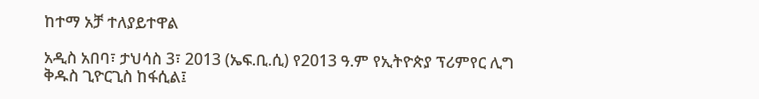ከተማ አቻ ተለያይተዋል

አዲስ አበባ፣ ታህሳስ 3፣ 2013 (ኤፍ.ቢ.ሲ) የ2013 ዓ.ም የኢትዮጵያ ፕሪምየር ሊግ ቅዱስ ጊዮርጊስ ከፋሲል፤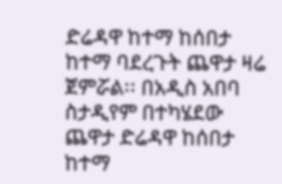ድሬዳዋ ከተማ ከሰበታ ከተማ ባደረጉት ጨዋታ ዛሬ ጀምሯል፡፡ በአዲስ አበባ ስታዲየም በተካሄደው ጨዋታ ድሬዳዋ ከሰበታ ከተማ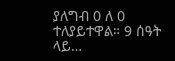ያለግብ 0 ለ 0 ተለያይተዋል። 9 ሰዓት ላይ…